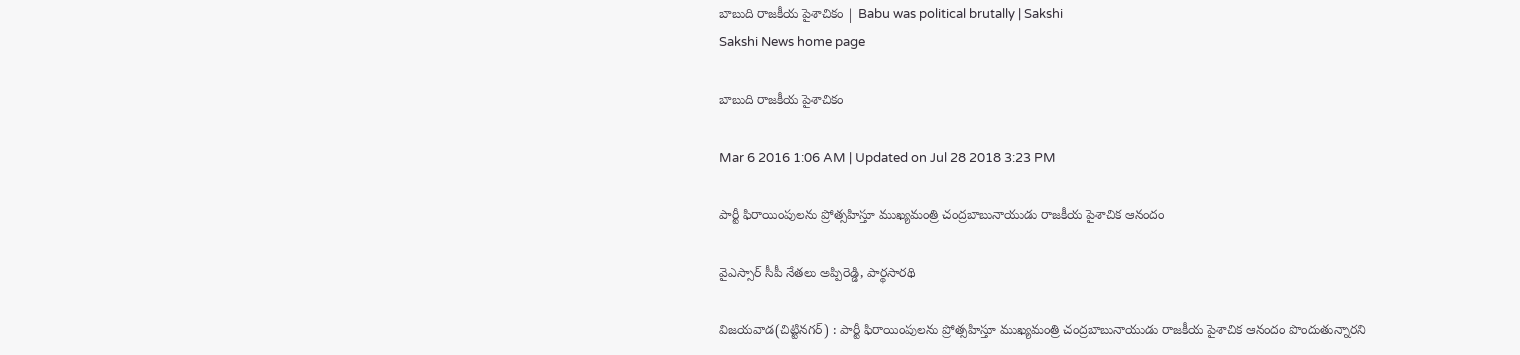బాబుది రాజకీయ పైశాచికం | Babu was political brutally | Sakshi
Sakshi News home page

బాబుది రాజకీయ పైశాచికం

Mar 6 2016 1:06 AM | Updated on Jul 28 2018 3:23 PM

పార్టీ ఫిరాయింపులను ప్రోత్సహిస్తూ ముఖ్యమంత్రి చంద్రబాబునాయుడు రాజకీయ పైశాచిక ఆనందం

వైఎస్సార్ సీపీ నేతలు అప్పిరెడ్డి, పార్థసారథి

విజయవాడ(చిట్టినగర్) : పార్టీ ఫిరాయింపులను ప్రోత్సహిస్తూ ముఖ్యమంత్రి చంద్రబాబునాయుడు రాజకీయ పైశాచిక ఆనందం పొందుతున్నారని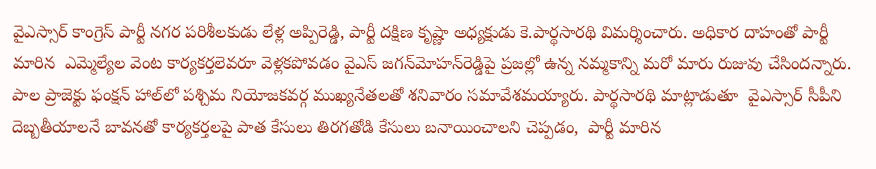వైఎస్సార్ కాంగ్రెస్ పార్టీ నగర పరిశీలకుడు లేళ్ల అప్పిరెడ్డి, పార్టీ దక్షిణ కృష్ణా అధ్యక్షుడు కె.పార్థసారథి విమర్శించారు. అధికార దాహంతో పార్టీ మారిన  ఎమ్మెల్యేల వెంట కార్యకర్తలెవరూ వెళ్లకపోవడం వైఎస్ జగన్‌మోహన్‌రెడ్డిపై ప్రజల్లో ఉన్న నమ్మకాన్ని మరో మారు రుజువు చేసిందన్నారు. పాల ప్రాజెక్టు ఫంక్షన్ హాల్‌లో పశ్చిమ నియోజకవర్గ ముఖ్యనేతలతో శనివారం సమావేశమయ్యారు. పార్థసారథి మాట్లాడుతూ  వైఎస్సార్ సీపీని దెబ్బతీయాలనే బావనతో కార్యకర్తలపై పాత కేసులు తిరగతోడి కేసులు బనాయించాలని చెప్పడం,  పార్టీ మారిన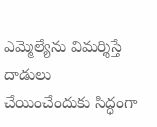ఎమ్మెల్యేను విమర్శిస్తే దాడులు చేయించేందుకు సిద్ధంగా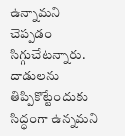ఉన్నామని చెప్పడం సిగ్గుచేటన్నారు. దాడులను తిప్పికొట్టేందుకు సిద్ధంగా ఉన్నమని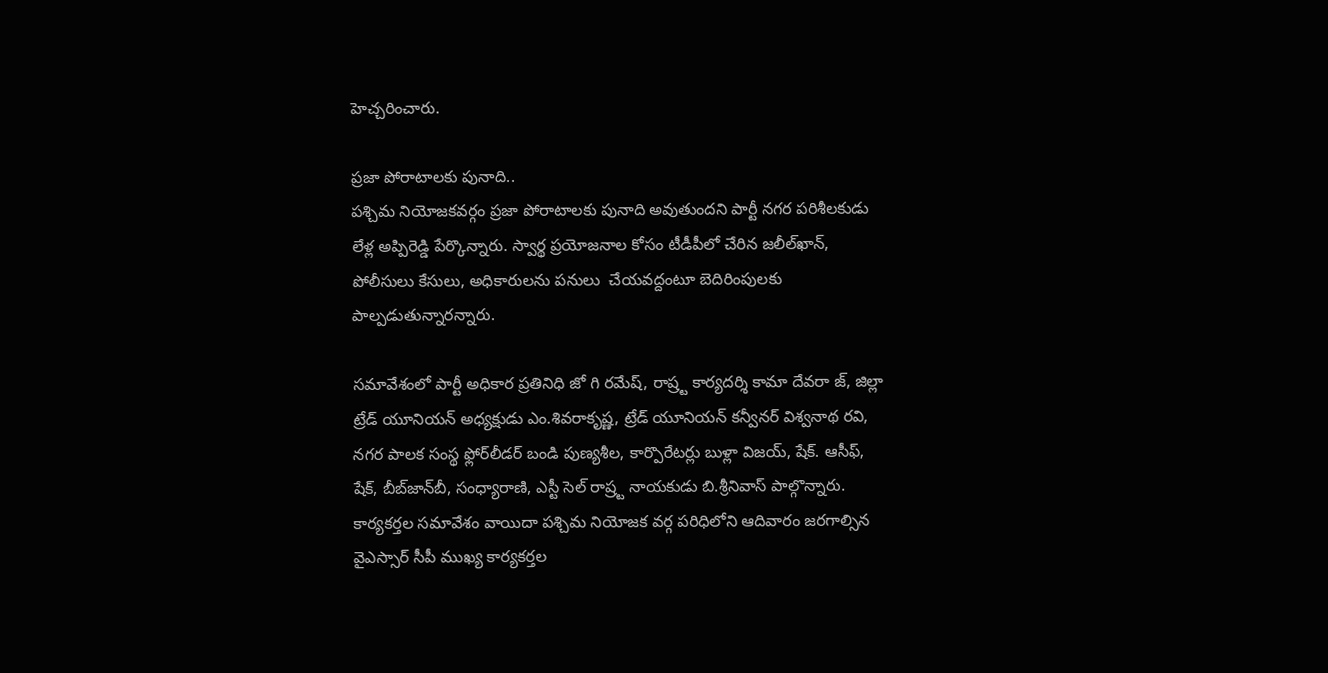హెచ్చరించారు.

ప్రజా పోరాటాలకు పునాది..
పశ్చిమ నియోజకవర్గం ప్రజా పోరాటాలకు పునాది అవుతుందని పార్టీ నగర పరిశీలకుడు లేళ్ల అప్పిరెడ్డి పేర్కొన్నారు. స్వార్థ ప్రయోజనాల కోసం టీడీపీలో చేరిన జలీల్‌ఖాన్, పోలీసులు కేసులు, అధికారులను పనులు  చేయవద్దంటూ బెదిరింపులకు పాల్పడుతున్నారన్నారు.

సమావేశంలో పార్టీ అధికార ప్రతినిధి జో గి రమేష్, రాష్ర్ట కార్యదర్శి కామా దేవరా జ్, జిల్లా ట్రేడ్ యూనియన్ అధ్యక్షుడు ఎం.శివరాకృష్ణ, ట్రేడ్ యూనియన్ కన్వీనర్ విశ్వనాథ రవి, నగర పాలక సంస్థ ఫ్లోర్‌లీడర్ బండి పుణ్యశీల, కార్పొరేటర్లు బుళ్లా విజయ్, షేక్. ఆసీఫ్, షేక్, బీబ్‌జాన్‌బీ, సంధ్యారాణి, ఎస్టీ సెల్ రాష్ర్ట నాయకుడు బి.శ్రీనివాస్ పాల్గొన్నారు. కార్యకర్తల సమావేశం వాయిదా పశ్చిమ నియోజక వర్గ పరిధిలోని ఆదివారం జరగాల్సిన  వైఎస్సార్ సీపీ ముఖ్య కార్యకర్తల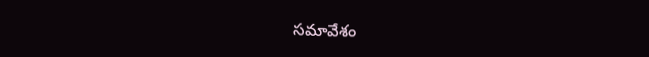సమావేశం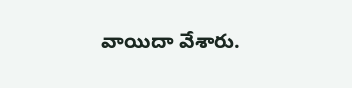వాయిదా వేశారు.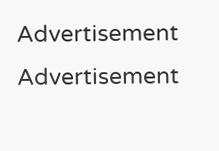Advertisement
Advertisement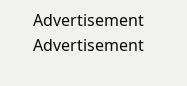Advertisement
Advertisement